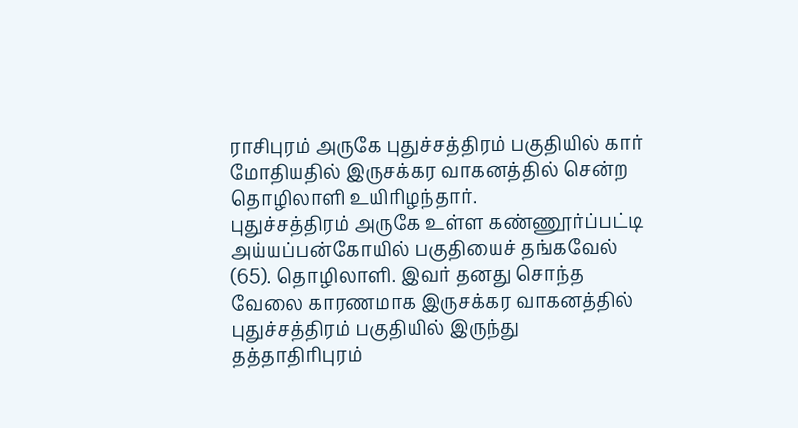ராசிபுரம் அருகே புதுச்சத்திரம் பகுதியில் கார் மோதியதில் இருசக்கர வாகனத்தில் சென்ற தொழிலாளி உயிரிழந்தார்.
புதுச்சத்திரம் அருகே உள்ள கண்ணூர்ப்பட்டி அய்யப்பன்கோயில் பகுதியைச் தங்கவேல் (65). தொழிலாளி. இவர் தனது சொந்த வேலை காரணமாக இருசக்கர வாகனத்தில் புதுச்சத்திரம் பகுதியில் இருந்து தத்தாதிரிபுரம்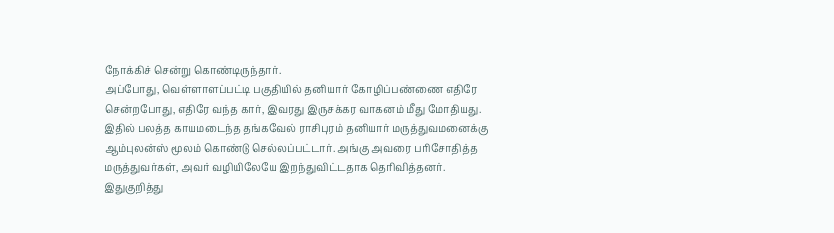நோக்கிச் சென்று கொண்டிருந்தார்.
அப்போது, வெள்ளாளப்பட்டி பகுதியில் தனியார் கோழிப்பண்ணை எதிரே சென்றபோது, எதிரே வந்த கார், இவரது இருசக்கர வாகனம் மீது மோதியது.
இதில் பலத்த காயமடைந்த தங்கவேல் ராசிபுரம் தனியார் மருத்துவமனைக்கு ஆம்புலன்ஸ் மூலம் கொண்டு செல்லப்பட்டார். அங்கு அவரை பரிசோதித்த மருத்துவர்கள், அவர் வழியிலேயே இறந்துவிட்டதாக தெரிவித்தனர்.
இதுகுறித்து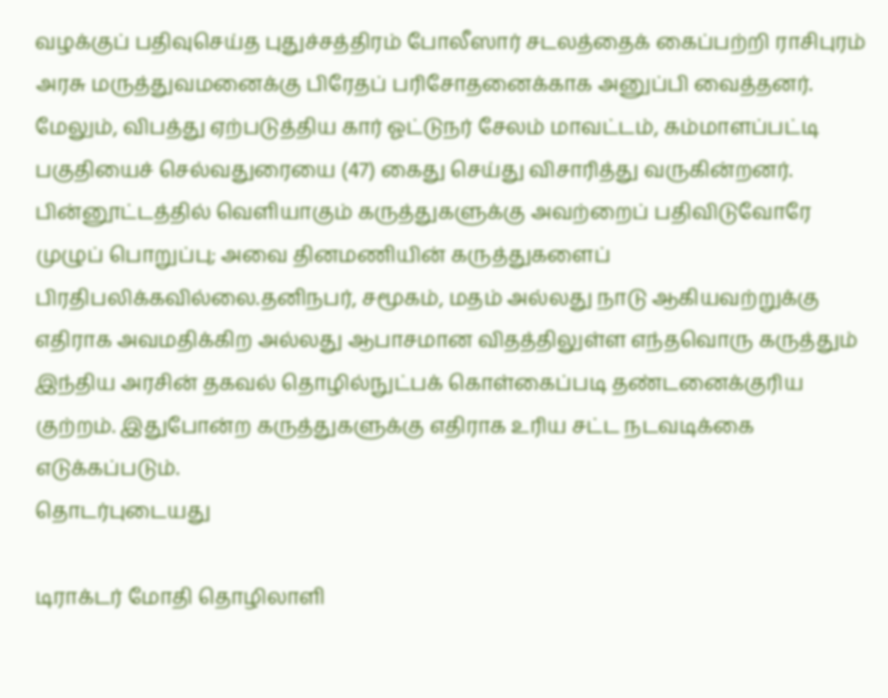வழக்குப் பதிவுசெய்த புதுச்சத்திரம் போலீஸார் சடலத்தைக் கைப்பற்றி ராசிபுரம் அரசு மருத்துவமனைக்கு பிரேதப் பரிசோதனைக்காக அனுப்பி வைத்தனர். மேலும், விபத்து ஏற்படுத்திய கார் ஓட்டுநர் சேலம் மாவட்டம், கம்மாளப்பட்டி பகுதியைச் செல்வதுரையை (47) கைது செய்து விசாரித்து வருகின்றனர்.
பின்னூட்டத்தில் வெளியாகும் கருத்துகளுக்கு அவற்றைப் பதிவிடுவோரே முழுப் பொறுப்பு; அவை தினமணியின் கருத்துகளைப் பிரதிபலிக்கவில்லை.தனிநபர், சமூகம், மதம் அல்லது நாடு ஆகியவற்றுக்கு எதிராக அவமதிக்கிற அல்லது ஆபாசமான விதத்திலுள்ள எந்தவொரு கருத்தும் இந்திய அரசின் தகவல் தொழில்நுட்பக் கொள்கைப்படி தண்டனைக்குரிய குற்றம். இதுபோன்ற கருத்துகளுக்கு எதிராக உரிய சட்ட நடவடிக்கை எடுக்கப்படும்.
தொடர்புடையது

டிராக்டர் மோதி தொழிலாளி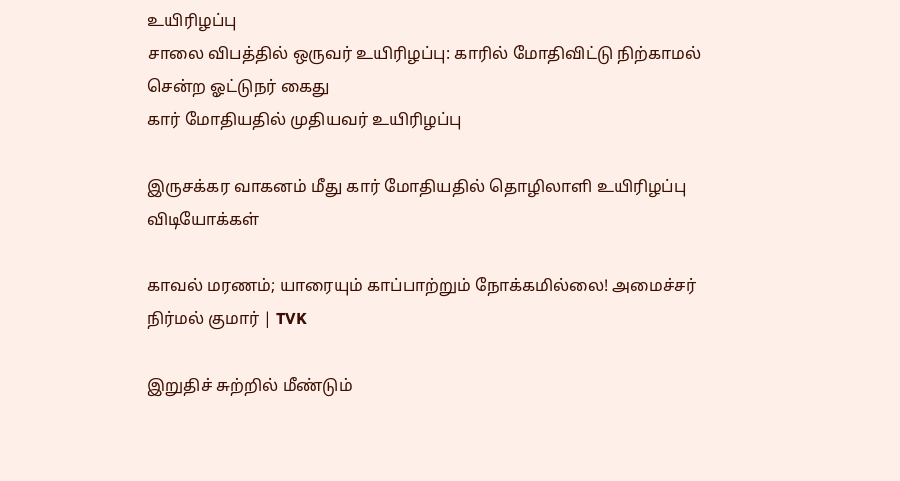உயிரிழப்பு
சாலை விபத்தில் ஒருவர் உயிரிழப்பு: காரில் மோதிவிட்டு நிற்காமல் சென்ற ஓட்டுநர் கைது
கார் மோதியதில் முதியவர் உயிரிழப்பு

இருசக்கர வாகனம் மீது கார் மோதியதில் தொழிலாளி உயிரிழப்பு
விடியோக்கள்

காவல் மரணம்; யாரையும் காப்பாற்றும் நோக்கமில்லை! அமைச்சர் நிர்மல் குமார் | TVK

இறுதிச் சுற்றில் மீண்டும்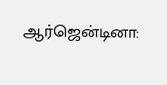ஆர்ஜென்டினா: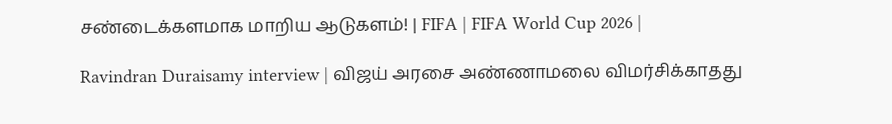சண்டைக்களமாக மாறிய ஆடுகளம்! | FIFA | FIFA World Cup 2026 |

Ravindran Duraisamy interview | விஜய் அரசை அண்ணாமலை விமர்சிக்காதது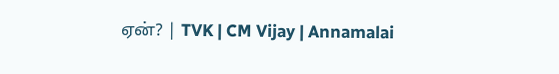ஏன்? | TVK | CM Vijay | Annamalai